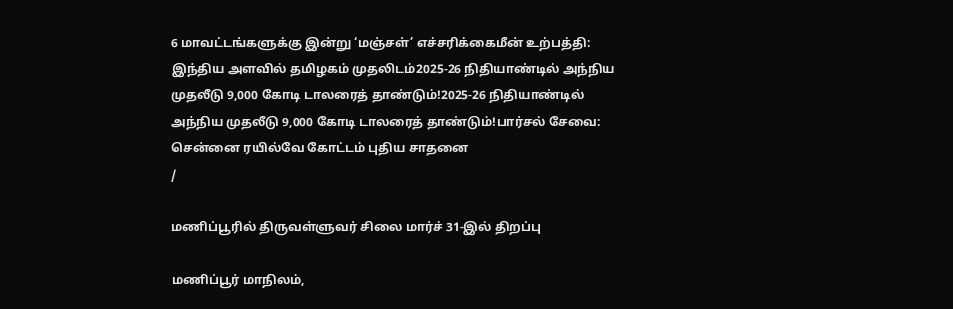6 மாவட்டங்களுக்கு இன்று ‘மஞ்சள்’ எச்சரிக்கைமீன் உற்பத்தி: இந்திய அளவில் தமிழகம் முதலிடம்2025-26 நிதியாண்டில் அந்நிய முதலீடு 9,000 கோடி டாலரைத் தாண்டும்!2025-26 நிதியாண்டில் அந்நிய முதலீடு 9,000 கோடி டாலரைத் தாண்டும்!பார்சல் சேவை: சென்னை ரயில்வே கோட்டம் புதிய சாதனை
/

மணிப்பூரில் திருவள்ளுவர் சிலை மார்ச் 31-இல் திறப்பு

மணிப்பூர் மாநிலம்,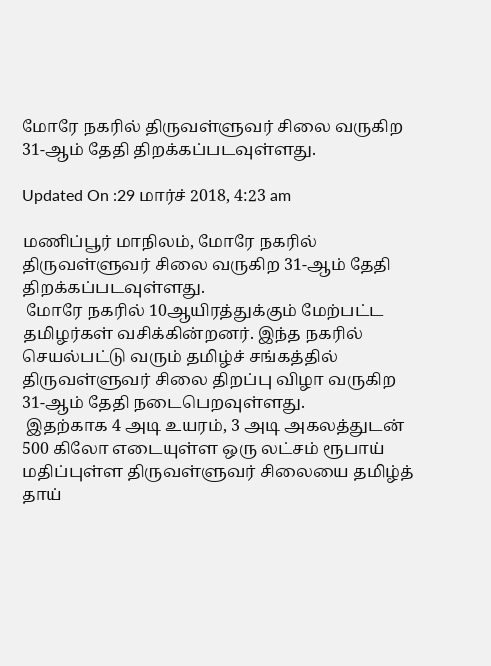மோரே நகரில் திருவள்ளுவர் சிலை வருகிற 31-ஆம் தேதி திறக்கப்படவுள்ளது.

Updated On :29 மார்ச் 2018, 4:23 am

மணிப்பூர் மாநிலம், மோரே நகரில் திருவள்ளுவர் சிலை வருகிற 31-ஆம் தேதி திறக்கப்படவுள்ளது.
 மோரே நகரில் 10ஆயிரத்துக்கும் மேற்பட்ட தமிழர்கள் வசிக்கின்றனர். இந்த நகரில் செயல்பட்டு வரும் தமிழ்ச் சங்கத்தில் திருவள்ளுவர் சிலை திறப்பு விழா வருகிற 31-ஆம் தேதி நடைபெறவுள்ளது.
 இதற்காக 4 அடி உயரம், 3 அடி அகலத்துடன் 500 கிலோ எடையுள்ள ஒரு லட்சம் ரூபாய் மதிப்புள்ள திருவள்ளுவர் சிலையை தமிழ்த் தாய்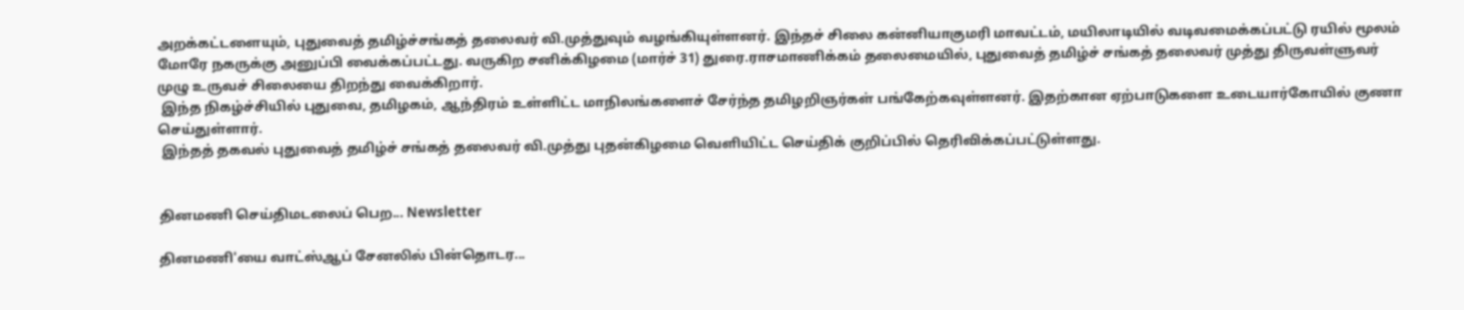அறக்கட்டளையும், புதுவைத் தமிழ்ச்சங்கத் தலைவர் வி.முத்துவும் வழங்கியுள்ளனர். இந்தச் சிலை கன்னியாகுமரி மாவட்டம், மயிலாடியில் வடிவமைக்கப்பட்டு ரயில் மூலம் மோரே நகருக்கு அனுப்பி வைக்கப்பட்டது. வருகிற சனிக்கிழமை (மார்ச் 31) துரை.ராசமாணிக்கம் தலைமையில், புதுவைத் தமிழ்ச் சங்கத் தலைவர் முத்து திருவள்ளுவர் முழு உருவச் சிலையை திறந்து வைக்கிறார்.
 இந்த நிகழ்ச்சியில் புதுவை, தமிழகம், ஆந்திரம் உள்ளிட்ட மாநிலங்களைச் சேர்ந்த தமிழறிஞர்கள் பங்கேற்கவுள்ளனர். இதற்கான ஏற்பாடுகளை உடையார்கோயில் குணா செய்துள்ளார்.
 இந்தத் தகவல் புதுவைத் தமிழ்ச் சங்கத் தலைவர் வி.முத்து புதன்கிழமை வெளியிட்ட செய்திக் குறிப்பில் தெரிவிக்கப்பட்டுள்ளது.


தினமணி செய்திமடலைப் பெற... Newsletter

தினமணி'யை வாட்ஸ்ஆப் சேனலில் பின்தொடர...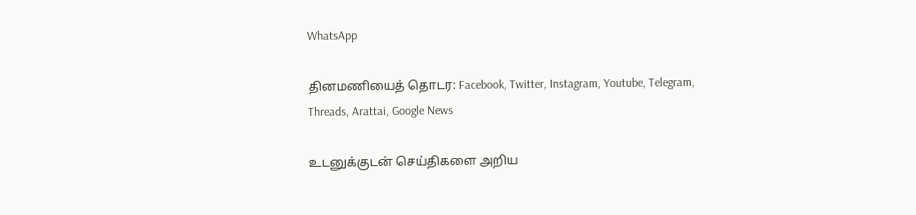WhatsApp

தினமணியைத் தொடர: Facebook, Twitter, Instagram, Youtube, Telegram, Threads, Arattai, Google News

உடனுக்குடன் செய்திகளை அறிய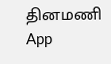தினமணி App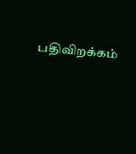பதிவிறக்கம்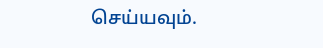செய்யவும்.